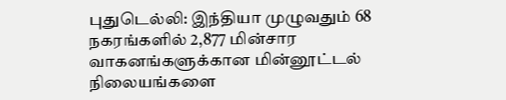புதுடெல்லி: இந்தியா முழுவதும் 68 நகரங்களில் 2,877 மின்சார வாகனங்களுக்கான மின்னூட்டல் நிலையங்களை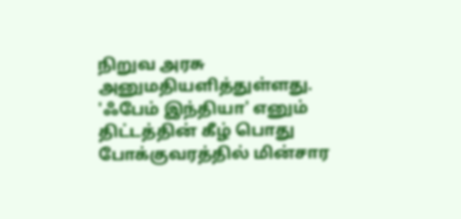நிறுவ அரசு அனுமதியளித்துள்ளது.
'ஃபேம் இந்தியா' எனும் திட்டத்தின் கீழ் பொது போக்குவரத்தில் மின்சார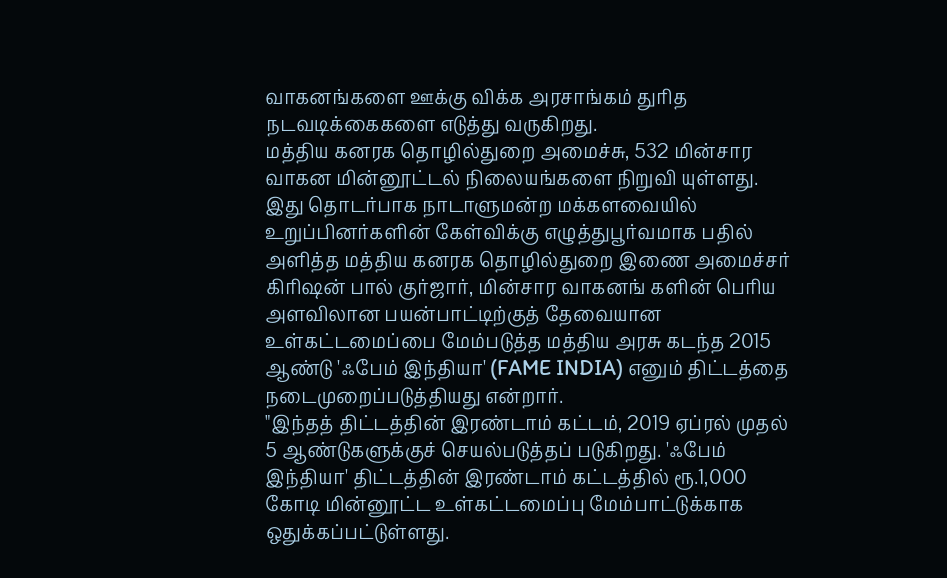வாகனங்களை ஊக்கு விக்க அரசாங்கம் துரித நடவடிக்கைகளை எடுத்து வருகிறது.
மத்திய கனரக தொழில்துறை அமைச்சு, 532 மின்சார வாகன மின்னூட்டல் நிலையங்களை நிறுவி யுள்ளது.
இது தொடர்பாக நாடாளுமன்ற மக்களவையில் உறுப்பினர்களின் கேள்விக்கு எழுத்துபூர்வமாக பதில் அளித்த மத்திய கனரக தொழில்துறை இணை அமைச்சர் கிரிஷன் பால் குர்ஜார், மின்சார வாகனங் களின் பெரிய அளவிலான பயன்பாட்டிற்குத் தேவையான உள்கட்டமைப்பை மேம்படுத்த மத்திய அரசு கடந்த 2015 ஆண்டு 'ஃபேம் இந்தியா' (FAME INDIA) எனும் திட்டத்தை நடைமுறைப்படுத்தியது என்றார்.
"இந்தத் திட்டத்தின் இரண்டாம் கட்டம், 2019 ஏப்ரல் முதல் 5 ஆண்டுகளுக்குச் செயல்படுத்தப் படுகிறது. 'ஃபேம் இந்தியா' திட்டத்தின் இரண்டாம் கட்டத்தில் ரூ.1,000 கோடி மின்னூட்ட உள்கட்டமைப்பு மேம்பாட்டுக்காக ஒதுக்கப்பட்டுள்ளது.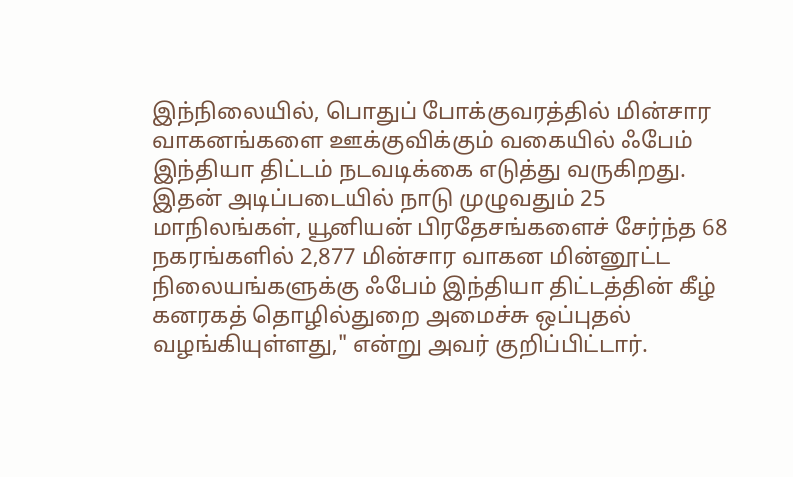இந்நிலையில், பொதுப் போக்குவரத்தில் மின்சார வாகனங்களை ஊக்குவிக்கும் வகையில் ஃபேம் இந்தியா திட்டம் நடவடிக்கை எடுத்து வருகிறது. இதன் அடிப்படையில் நாடு முழுவதும் 25 மாநிலங்கள், யூனியன் பிரதேசங்களைச் சேர்ந்த 68 நகரங்களில் 2,877 மின்சார வாகன மின்னூட்ட நிலையங்களுக்கு ஃபேம் இந்தியா திட்டத்தின் கீழ் கனரகத் தொழில்துறை அமைச்சு ஒப்புதல் வழங்கியுள்ளது," என்று அவர் குறிப்பிட்டார்.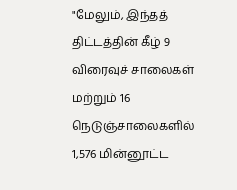"மேலும், இந்தத் திட்டத்தின் கீழ் 9 விரைவுச் சாலைகள் மற்றும் 16 நெடுஞ்சாலைகளில் 1,576 மின்னூட்ட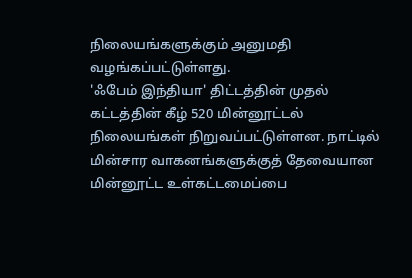நிலையங்களுக்கும் அனுமதி வழங்கப்பட்டுள்ளது.
'ஃபேம் இந்தியா' திட்டத்தின் முதல் கட்டத்தின் கீழ் 520 மின்னூட்டல் நிலையங்கள் நிறுவப்பட்டுள்ளன. நாட்டில் மின்சார வாகனங்களுக்குத் தேவையான மின்னூட்ட உள்கட்டமைப்பை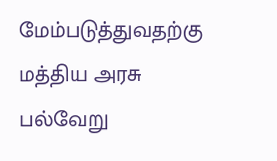மேம்படுத்துவதற்கு மத்திய அரசு பல்வேறு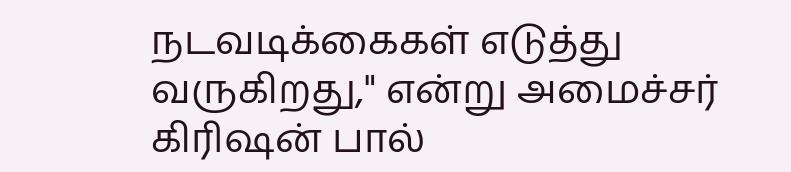நடவடிக்கைகள் எடுத்து வருகிறது," என்று அமைச்சர் கிரிஷன் பால்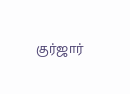குர்ஜார்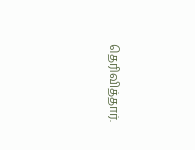தெரிவித்தார்.